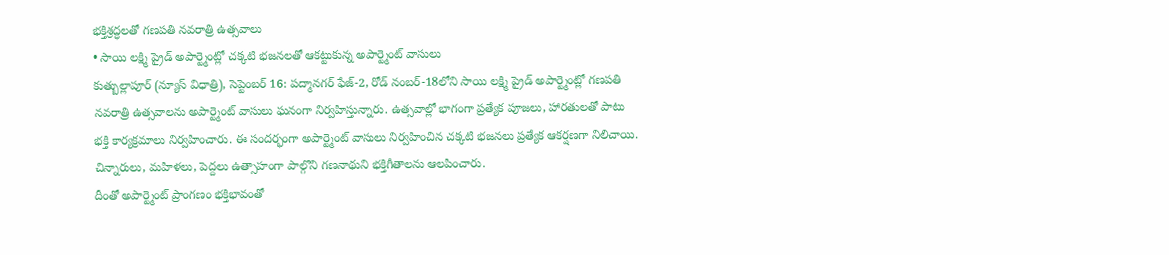భక్తిశ్రద్ధలతో గణపతి నవరాత్రి ఉత్సవాలు
• సాయి లక్ష్మి ప్రైడ్ అపార్ట్మెంట్లో చక్కటి భజనలతో ఆకట్టుకున్న అపార్ట్మెంట్ వాసులు
కుత్బుల్లాపూర్ (న్యూస్ విధాత్రి), సెప్టెంబర్ 16: పద్మానగర్ ఫేజ్-2, రోడ్ నంబర్-18లోని సాయి లక్ష్మి ప్రైడ్ అపార్ట్మెంట్లో గణపతి నవరాత్రి ఉత్సవాలను అపార్ట్మెంట్ వాసులు ఘనంగా నిర్వహిస్తున్నారు. ఉత్సవాల్లో భాగంగా ప్రత్యేక పూజలు, హారతులతో పాటు భక్తి కార్యక్రమాలు నిర్వహించారు. ఈ సందర్భంగా అపార్ట్మెంట్ వాసులు నిర్వహించిన చక్కటి భజనలు ప్రత్యేక ఆకర్షణగా నిలిచాయి. చిన్నారులు, మహిళలు, పెద్దలు ఉత్సాహంగా పాల్గొని గణనాథుని భక్తిగీతాలను ఆలపించారు.
దీంతో అపార్ట్మెంట్ ప్రాంగణం భక్తిభావంతో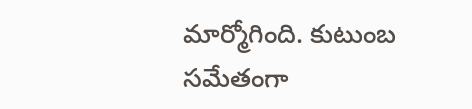మార్మోగింది. కుటుంబ సమేతంగా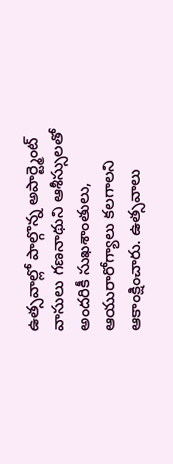ఉత్సవాల్లో పాల్గొన్న అపార్ట్మెంట్ వాసులు గణనాథుని ఆశీస్సులతో అందరికీ సుఖశాంతులు, ఆయురారోగ్యాలు కలగాలని ఆకాంక్షించారు. ఉత్సవాలు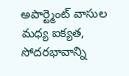అపార్ట్మెంట్ వాసుల మధ్య ఐక్యత, సోదరభావాన్ని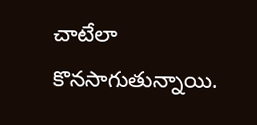చాటేలా కొనసాగుతున్నాయి.